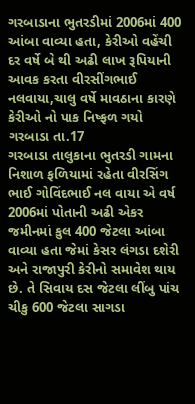ગરબાડાના ભુતરડીમાં 2006માં 400 આંબા વાવ્યા હતા, કેરીઓ વહેંચી દર વર્ષે બે થી અઢી લાખ રૂપિયાની આવક કરતા વીરસીંગભાઈ નલવાયા,ચાલુ વર્ષે માવઠાના કારણે કેરીઓ નો પાક નિષ્ફળ ગયો
ગરબાડા તા.17
ગરબાડા તાલુકાના ભુતરડી ગામના નિશાળ ફળિયામાં રહેતા વીરસિંગ ભાઈ ગોવિંદભાઈ નલ વાયા એ વર્ષ 2006માં પોતાની અઢી એકર જમીનમાં કુલ 400 જેટલા આંબા વાવ્યા હતા જેમાં કેસર લંગડા દશેરી અને રાજાપુરી કેરીનો સમાવેશ થાય છે. તે સિવાય દસ જેટલા લીંબુ પાંચ ચીકુ 600 જેટલા સાગડા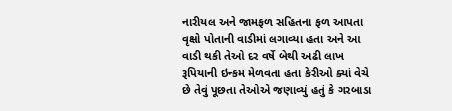નારીયલ અને જામફળ સહિતના ફળ આપતા વૃક્ષો પોતાની વાડીમાં લગાવ્યા હતા અને આ વાડી થકી તેઓ દર વર્ષે બેથી અઢી લાખ રૂપિયાની ઇન્કમ મેળવતા હતા કેરીઓ ક્યાં વેચે છે તેવું પૂછતા તેઓએ જણાવ્યું હતું કે ગરબાડા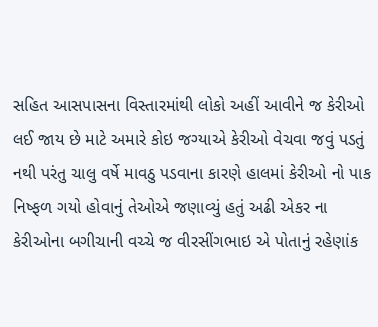સહિત આસપાસના વિસ્તારમાંથી લોકો અહીં આવીને જ કેરીઓ લઈ જાય છે માટે અમારે કોઇ જગ્યાએ કેરીઓ વેચવા જવું પડતું નથી પરંતુ ચાલુ વર્ષે માવઠુ પડવાના કારણે હાલમાં કેરીઓ નો પાક નિષ્ફળ ગયો હોવાનું તેઓએ જણાવ્યું હતું અઢી એકર ના કેરીઓના બગીચાની વચ્ચે જ વીરસીંગભાઇ એ પોતાનું રહેણાંક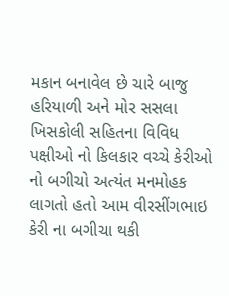મકાન બનાવેલ છે ચારે બાજુ હરિયાળી અને મોર સસલા ખિસકોલી સહિતના વિવિધ પક્ષીઓ નો કિલકાર વચ્ચે કેરીઓ નો બગીચો અત્યંત મનમોહક લાગતો હતો આમ વીરસીંગભાઇ કેરી ના બગીચા થકી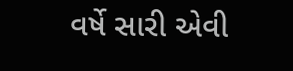વર્ષે સારી એવી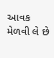આવક મેળવી લે છે